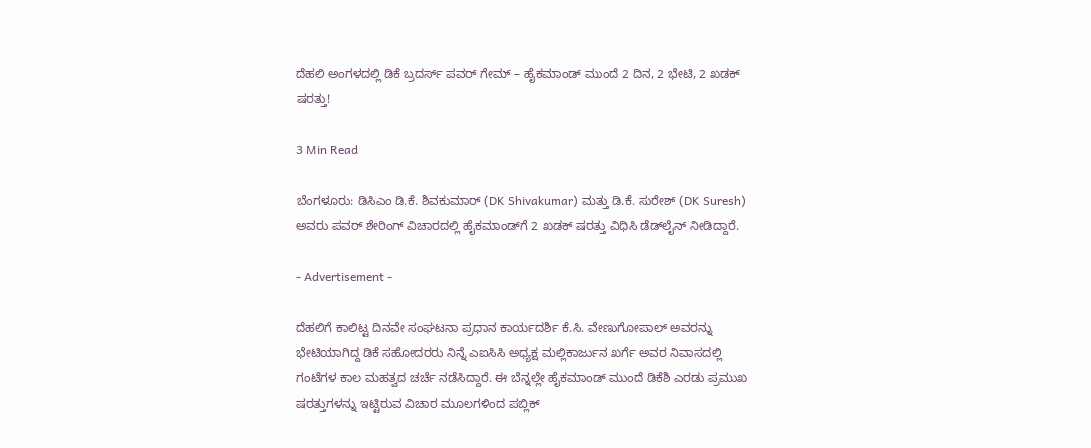ದೆಹಲಿ ಅಂಗಳದಲ್ಲಿ ಡಿಕೆ ಬ್ರದರ್ಸ್ ಪವರ್ ಗೇಮ್ – ಹೈಕಮಾಂಡ್ ಮುಂದೆ 2 ದಿನ, 2 ಭೇಟಿ, 2 ಖಡಕ್ ಷರತ್ತು!

3 Min Read

ಬೆಂಗಳೂರು: ಡಿಸಿಎಂ ಡಿ.ಕೆ. ಶಿವಕುಮಾರ್ (DK Shivakumar) ಮತ್ತು ಡಿ.ಕೆ. ಸುರೇಶ್ (DK Suresh) ಅವರು ಪವರ್ ಶೇರಿಂಗ್ ವಿಚಾರದಲ್ಲಿ ಹೈಕಮಾಂಡ್‌ಗೆ 2 ಖಡಕ್‌ ಷರತ್ತು ವಿಧಿಸಿ ಡೆಡ್‌ಲೈನ್ ನೀಡಿದ್ದಾರೆ.

- Advertisement -

ದೆಹಲಿಗೆ ಕಾಲಿಟ್ಟ ದಿನವೇ ಸಂಘಟನಾ ಪ್ರಧಾನ ಕಾರ್ಯದರ್ಶಿ ಕೆ.ಸಿ. ವೇಣುಗೋಪಾಲ್ ಅವರನ್ನು ಭೇಟಿಯಾಗಿದ್ದ ಡಿಕೆ ಸಹೋದರರು ನಿನ್ನೆ ಎಐಸಿಸಿ ಅಧ್ಯಕ್ಷ ಮಲ್ಲಿಕಾರ್ಜುನ ಖರ್ಗೆ ಅವರ ನಿವಾಸದಲ್ಲಿ ಗಂಟೆಗಳ ಕಾಲ ಮಹತ್ವದ ಚರ್ಚೆ ನಡೆಸಿದ್ದಾರೆ. ಈ ಬೆನ್ನಲ್ಲೇ ಹೈಕಮಾಂಡ್ ಮುಂದೆ ಡಿಕೆಶಿ ಎರಡು ಪ್ರಮುಖ ಷರತ್ತುಗಳನ್ನು ಇಟ್ಟಿರುವ ವಿಚಾರ ಮೂಲಗಳಿಂದ ಪಬ್ಲಿಕ್‌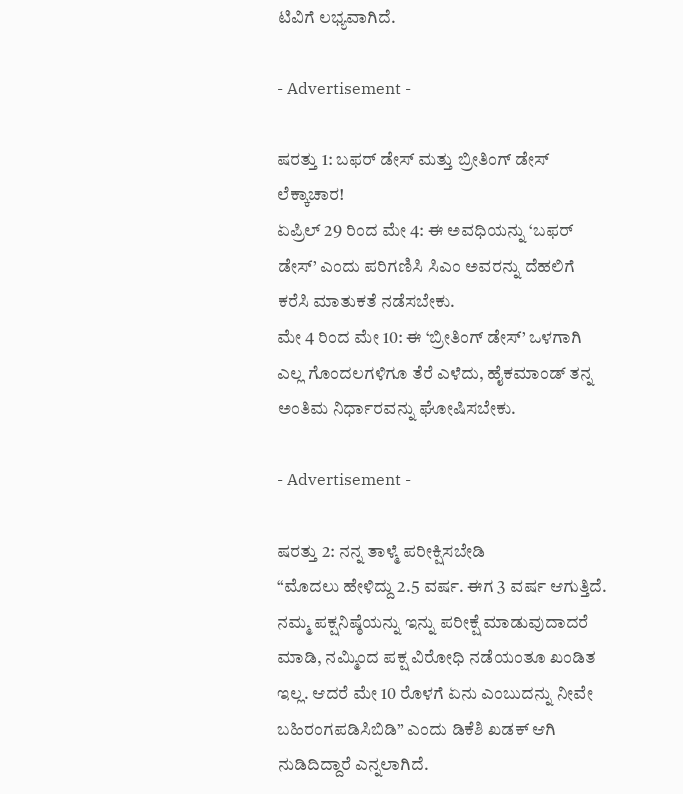ಟಿವಿಗೆ ಲಭ್ಯವಾಗಿದೆ.

- Advertisement -

ಷರತ್ತು 1: ಬಫರ್ ಡೇಸ್ ಮತ್ತು ಬ್ರೀತಿಂಗ್ ಡೇಸ್ ಲೆಕ್ಕಾಚಾರ!
ಏಪ್ರಿಲ್ 29 ರಿಂದ ಮೇ 4: ಈ ಅವಧಿಯನ್ನು ‘ಬಫರ್ ಡೇಸ್’ ಎಂದು ಪರಿಗಣಿಸಿ ಸಿಎಂ ಅವರನ್ನು ದೆಹಲಿಗೆ ಕರೆಸಿ ಮಾತುಕತೆ ನಡೆಸಬೇಕು.
ಮೇ 4 ರಿಂದ ಮೇ 10: ಈ ‘ಬ್ರೀತಿಂಗ್ ಡೇಸ್’ ಒಳಗಾಗಿ ಎಲ್ಲ ಗೊಂದಲಗಳಿಗೂ ತೆರೆ ಎಳೆದು, ಹೈಕಮಾಂಡ್ ತನ್ನ ಅಂತಿಮ ನಿರ್ಧಾರವನ್ನು ಘೋಷಿಸಬೇಕು.

- Advertisement -

ಷರತ್ತು 2: ನನ್ನ ತಾಳ್ಮೆ ಪರೀಕ್ಷಿಸಬೇಡಿ
“ಮೊದಲು ಹೇಳಿದ್ದು 2.5 ವರ್ಷ. ಈಗ 3 ವರ್ಷ ಆಗುತ್ತಿದೆ. ನಮ್ಮ ಪಕ್ಷನಿಷ್ಠೆಯನ್ನು ಇನ್ನು ಪರೀಕ್ಷೆ ಮಾಡುವುದಾದರೆ ಮಾಡಿ, ನಮ್ಮಿಂದ ಪಕ್ಷ ವಿರೋಧಿ ನಡೆಯಂತೂ ಖಂಡಿತ ಇಲ್ಲ. ಆದರೆ ಮೇ 10 ರೊಳಗೆ ಏನು ಎಂಬುದನ್ನು ನೀವೇ ಬಹಿರಂಗಪಡಿಸಿಬಿಡಿ” ಎಂದು ಡಿಕೆಶಿ ಖಡಕ್ ಆಗಿ ನುಡಿದಿದ್ದಾರೆ ಎನ್ನಲಾಗಿದೆ.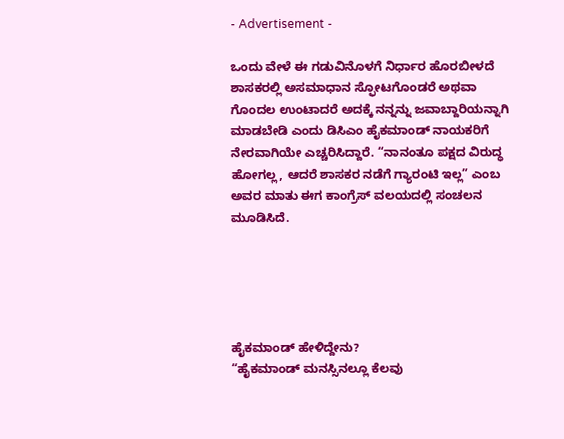- Advertisement -

ಒಂದು ವೇಳೆ ಈ ಗಡುವಿನೊಳಗೆ ನಿರ್ಧಾರ ಹೊರಬೀಳದೆ ಶಾಸಕರಲ್ಲಿ ಅಸಮಾಧಾನ ಸ್ಫೋಟಗೊಂಡರೆ ಅಥವಾ ಗೊಂದಲ ಉಂಟಾದರೆ ಅದಕ್ಕೆ ನನ್ನನ್ನು ಜವಾಬ್ದಾರಿಯನ್ನಾಗಿ ಮಾಡಬೇಡಿ ಎಂದು ಡಿಸಿಎಂ ಹೈಕಮಾಂಡ್ ನಾಯಕರಿಗೆ ನೇರವಾಗಿಯೇ ಎಚ್ಚರಿಸಿದ್ದಾರೆ. “ನಾನಂತೂ ಪಕ್ಷದ ವಿರುದ್ಧ ಹೋಗಲ್ಲ, ಆದರೆ ಶಾಸಕರ ನಡೆಗೆ ಗ್ಯಾರಂಟಿ ಇಲ್ಲ” ಎಂಬ ಅವರ ಮಾತು ಈಗ ಕಾಂಗ್ರೆಸ್ ವಲಯದಲ್ಲಿ ಸಂಚಲನ ಮೂಡಿಸಿದೆ.





ಹೈಕಮಾಂಡ್ ಹೇಳಿದ್ದೇನು?
“ಹೈಕಮಾಂಡ್ ಮನಸ್ಸಿನಲ್ಲೂ ಕೆಲವು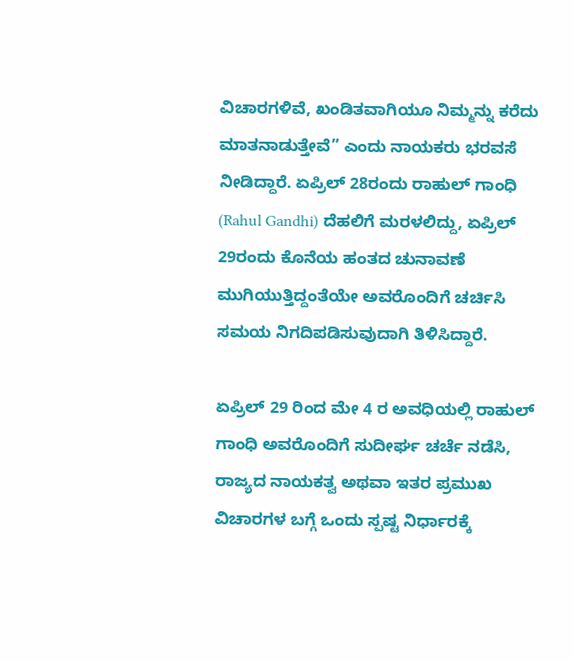ವಿಚಾರಗಳಿವೆ, ಖಂಡಿತವಾಗಿಯೂ ನಿಮ್ಮನ್ನು ಕರೆದು ಮಾತನಾಡುತ್ತೇವೆ” ಎಂದು ನಾಯಕರು ಭರವಸೆ ನೀಡಿದ್ದಾರೆ. ಏಪ್ರಿಲ್ 28ರಂದು ರಾಹುಲ್ ಗಾಂಧಿ (Rahul Gandhi) ದೆಹಲಿಗೆ ಮರಳಲಿದ್ದು, ಏಪ್ರಿಲ್ 29ರಂದು ಕೊನೆಯ ಹಂತದ ಚುನಾವಣೆ ಮುಗಿಯುತ್ತಿದ್ದಂತೆಯೇ ಅವರೊಂದಿಗೆ ಚರ್ಚಿಸಿ ಸಮಯ ನಿಗದಿಪಡಿಸುವುದಾಗಿ ತಿಳಿಸಿದ್ದಾರೆ.

ಏಪ್ರಿಲ್ 29 ರಿಂದ ಮೇ 4 ರ ಅವಧಿಯಲ್ಲಿ ರಾಹುಲ್ ಗಾಂಧಿ ಅವರೊಂದಿಗೆ ಸುದೀರ್ಘ ಚರ್ಚೆ ನಡೆಸಿ, ರಾಜ್ಯದ ನಾಯಕತ್ವ ಅಥವಾ ಇತರ ಪ್ರಮುಖ ವಿಚಾರಗಳ ಬಗ್ಗೆ ಒಂದು ಸ್ಪಷ್ಟ ನಿರ್ಧಾರಕ್ಕೆ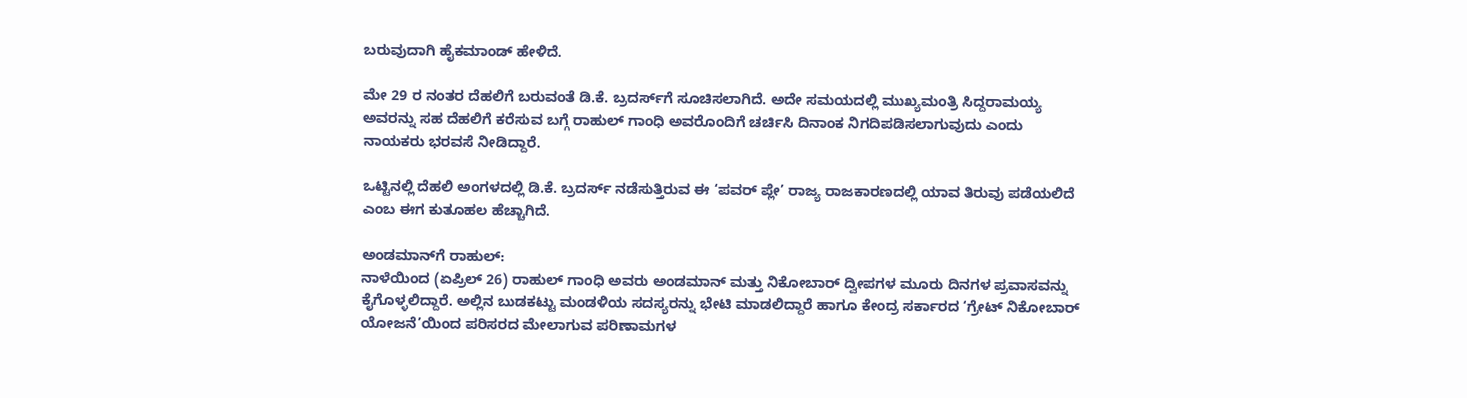ಬರುವುದಾಗಿ ಹೈಕಮಾಂಡ್ ಹೇಳಿದೆ.

ಮೇ 29 ರ ನಂತರ ದೆಹಲಿಗೆ ಬರುವಂತೆ ಡಿ.ಕೆ. ಬ್ರದರ್ಸ್‌ಗೆ ಸೂಚಿಸಲಾಗಿದೆ. ಅದೇ ಸಮಯದಲ್ಲಿ ಮುಖ್ಯಮಂತ್ರಿ ಸಿದ್ದರಾಮಯ್ಯ ಅವರನ್ನು ಸಹ ದೆಹಲಿಗೆ ಕರೆಸುವ ಬಗ್ಗೆ ರಾಹುಲ್ ಗಾಂಧಿ ಅವರೊಂದಿಗೆ ಚರ್ಚಿಸಿ ದಿನಾಂಕ ನಿಗದಿಪಡಿಸಲಾಗುವುದು ಎಂದು ನಾಯಕರು ಭರವಸೆ ನೀಡಿದ್ದಾರೆ.

ಒಟ್ಟಿನಲ್ಲಿ ದೆಹಲಿ ಅಂಗಳದಲ್ಲಿ ಡಿ.ಕೆ. ಬ್ರದರ್ಸ್ ನಡೆಸುತ್ತಿರುವ ಈ ‘ಪವರ್ ಪ್ಲೇ’ ರಾಜ್ಯ ರಾಜಕಾರಣದಲ್ಲಿ ಯಾವ ತಿರುವು ಪಡೆಯಲಿದೆ ಎಂಬ ಈಗ ಕುತೂಹಲ ಹೆಚ್ಚಾಗಿದೆ.

ಅಂಡಮಾನ್‌ಗೆ ರಾಹುಲ್‌:
ನಾಳೆಯಿಂದ (ಏಪ್ರಿಲ್ 26) ರಾಹುಲ್ ಗಾಂಧಿ ಅವರು ಅಂಡಮಾನ್ ಮತ್ತು ನಿಕೋಬಾರ್ ದ್ವೀಪಗಳ ಮೂರು ದಿನಗಳ ಪ್ರವಾಸವನ್ನು ಕೈಗೊಳ್ಳಲಿದ್ದಾರೆ. ಅಲ್ಲಿನ ಬುಡಕಟ್ಟು ಮಂಡಳಿಯ ಸದಸ್ಯರನ್ನು ಭೇಟಿ ಮಾಡಲಿದ್ದಾರೆ ಹಾಗೂ ಕೇಂದ್ರ ಸರ್ಕಾರದ ‘ಗ್ರೇಟ್ ನಿಕೋಬಾರ್ ಯೋಜನೆ’ಯಿಂದ ಪರಿಸರದ ಮೇಲಾಗುವ ಪರಿಣಾಮಗಳ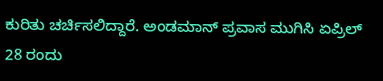ಕುರಿತು ಚರ್ಚಿಸಲಿದ್ದಾರೆ. ಅಂಡಮಾನ್ ಪ್ರವಾಸ ಮುಗಿಸಿ ಏಪ್ರಿಲ್ 28 ರಂದು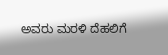ಅವರು ಮರಳಿ ದೆಹಲಿಗೆ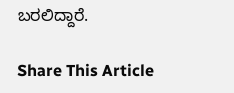ಬರಲಿದ್ದಾರೆ.

Share This Article